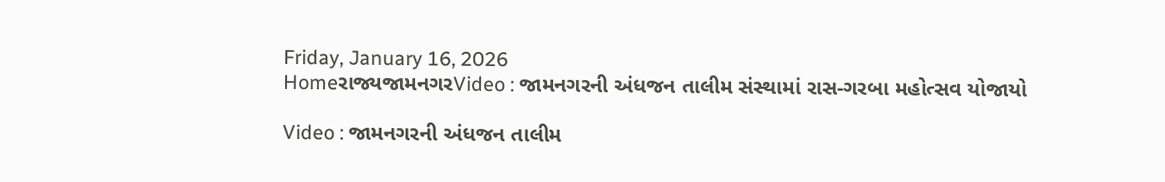Friday, January 16, 2026
Homeરાજ્યજામનગરVideo : જામનગરની અંધજન તાલીમ સંસ્થામાં રાસ-ગરબા મહોત્સવ યોજાયો

Video : જામનગરની અંધજન તાલીમ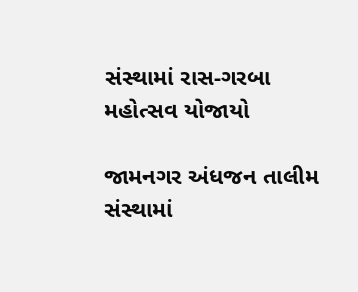સંસ્થામાં રાસ-ગરબા મહોત્સવ યોજાયો

જામનગર અંધજન તાલીમ સંસ્થામાં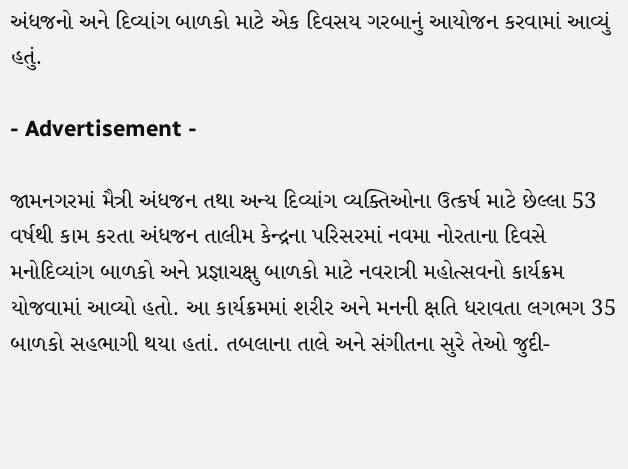અંધજનો અને દિવ્યાંગ બાળકો માટે એક દિવસય ગરબાનું આયોજન કરવામાં આવ્યું હતું.

- Advertisement -

જામનગરમાં મૈત્રી અંધજન તથા અન્ય દિવ્યાંગ વ્યક્તિઓના ઉત્કર્ષ માટે છેલ્લા 53 વર્ષથી કામ કરતા અંધજન તાલીમ કેન્દ્રના પરિસરમાં નવમા નોરતાના દિવસે મનોદિવ્યાંગ બાળકો અને પ્રજ્ઞાચક્ષુ બાળકો માટે નવરાત્રી મહોત્સવનો કાર્યક્રમ યોજવામાં આવ્યો હતો. આ કાર્યક્રમમાં શરીર અને મનની ક્ષતિ ધરાવતા લગભગ 35 બાળકો સહભાગી થયા હતાં. તબલાના તાલે અને સંગીતના સુરે તેઓ જુદી-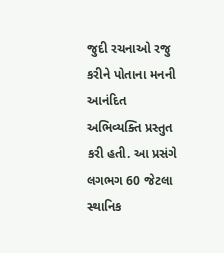જુદી રચનાઓ રજુ કરીને પોતાના મનની આનંદિત અભિવ્યક્તિ પ્રસ્તુત કરી હતી. આ પ્રસંગે લગભગ 60 જેટલા સ્થાનિક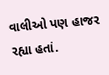વાલીઓ પણ હાજર રહ્યા હતાં.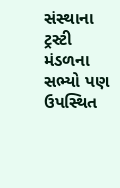સંસ્થાના ટ્રસ્ટી મંડળના સભ્યો પણ ઉપસ્થિત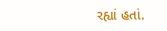રહ્યાં હતાં.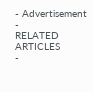- Advertisement -
RELATED ARTICLES
-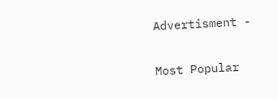Advertisment -

Most Popular